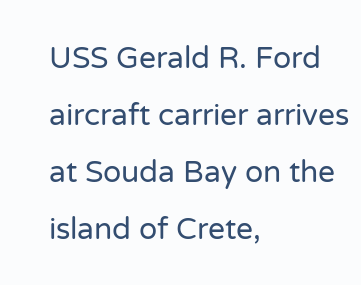USS Gerald R. Ford aircraft carrier arrives at Souda Bay on the island of Crete,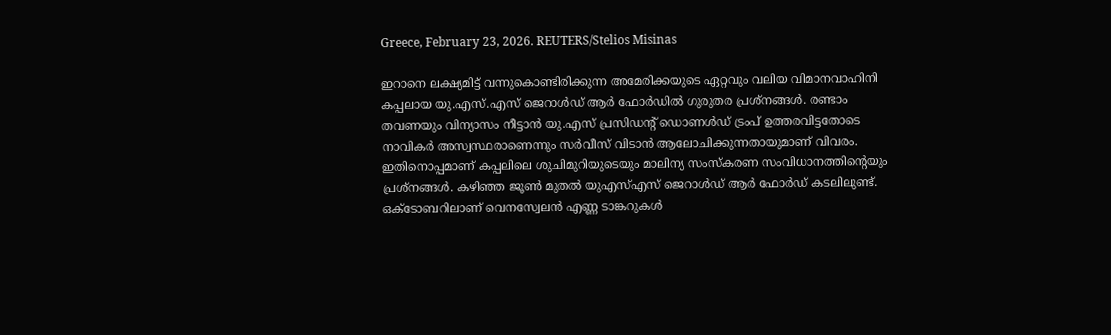Greece, February 23, 2026. REUTERS/Stelios Misinas

ഇറാനെ ലക്ഷ്യമിട്ട് വന്നുകൊണ്ടിരിക്കുന്ന അമേരിക്കയുടെ ഏറ്റവും വലിയ വിമാനവാഹിനി കപ്പലായ യു.എസ്.എസ് ജെറാള്‍ഡ് ആര്‍ ഫോര്‍ഡില്‍ ഗുരുതര പ്രശ്നങ്ങള്‍. രണ്ടാം തവണയും വിന്യാസം നീട്ടാന്‍ യു.എസ് പ്രസിഡന്‍റ് ഡൊണള്‍ഡ് ട്രംപ് ഉത്തരവിട്ടതോടെ നാവികര്‍ അസ്വസ്ഥരാണെന്നും സര്‍വീസ് വിടാന്‍ ആലോചിക്കുന്നതായുമാണ് വിവരം. ഇതിനൊപ്പമാണ് കപ്പലിലെ ശുചിമുറിയുടെയും മാലിന്യ സംസ്കരണ സംവിധാനത്തിന്‍റെയും പ്രശ്നങ്ങള്‍. കഴിഞ്ഞ ജൂണ്‍ മുതല്‍ യുഎസ്എസ് ജെറാൾഡ് ആര്‍ ഫോർഡ് കടലിലുണ്ട്. ഒക്ടോബറിലാണ് വെനസ്വേലന്‍ എണ്ണ ടാങ്കറുകള്‍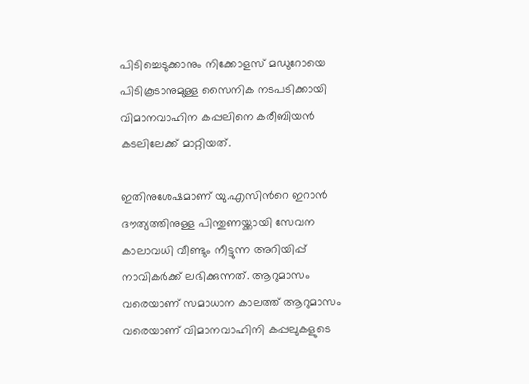പിടിച്ചെടുക്കാനും നിക്കോളസ് മഡുറോയെ പിടികൂടാനുമുള്ള സൈനിക നടപടിക്കായി വിമാനവാഹിന കപ്പലിനെ കരീബിയന്‍ കടലിലേക്ക് മാറ്റിയത്.

ഇതിനുശേഷമാണ് യു.എസിന്‍റെ ഇറാന്‍ ദൗത്യത്തിനുള്ള പിന്തുണയ്ക്കായി സേവന കാലാവധി വീണ്ടും നീട്ടുന്ന അറിയിപ്പ് നാവികര്‍ക്ക് ലഭിക്കുന്നത്. ആറുമാസം വരെയാണ് സമാധാന കാലത്ത് ആറുമാസം വരെയാണ് വിമാനവാഹിനി കപ്പലുകളുടെ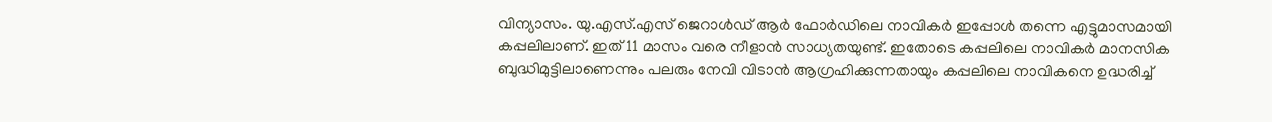വിന്യാസം. യു.എസ്.എസ് ജെറാള്‍ഡ് ആര്‍ ഫോര്‍ഡിലെ നാവികർ ഇപ്പോൾ തന്നെ എട്ടുമാസമായി കപ്പലിലാണ്. ഇത് 11 മാസം വരെ നീളാൻ സാധ്യതയുണ്ട്. ഇതോടെ കപ്പലിലെ നാവികര്‍ മാനസിക ബുദ്ധിമുട്ടിലാണെന്നും പലരും നേവി വിടാന്‍ ആഗ്രഹിക്കുന്നതായും കപ്പലിലെ നാവികനെ ഉദ്ധരിച്ച്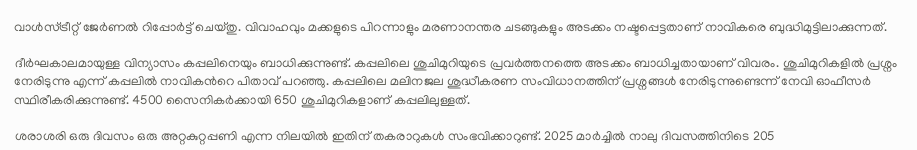വാള്‍സ്ട്രീറ്റ് ജേര്‍ണല്‍ റിപ്പോര്‍ട്ട് ചെയ്തു. വിവാഹവും മക്കളുടെ പിറന്നാളും മരണാനന്തര ചടങ്ങുകളും അടക്കം നഷ്ടപ്പെട്ടതാണ് നാവികരെ ബുദ്ധിമുട്ടിലാക്കുന്നത്.

ദീര്‍ഘകാലമായുള്ള വിന്യാസം കപ്പലിനെയും ബാധിക്കുന്നുണ്ട്. കപ്പലിലെ ശുചിമുറിയുടെ പ്രവര്‍ത്തനത്തെ അടക്കം ബാധിച്ചതായാണ് വിവരം. ശുചിമുറികളില്‍ പ്രശ്നം നേരിടുന്നു എന്ന് കപ്പലില്‍ നാവികന്‍റെ പിതാവ് പറഞ്ഞു. കപ്പലിലെ മലിനജല ശുദ്ധീകരണ സംവിധാനത്തിന് പ്രശ്നങ്ങള്‍ നേരിടുന്നുണ്ടെന്ന് നേവി ഓഫീസര്‍ സ്ഥിരീകരിക്കുന്നുണ്ട്. 4500 സൈനികര്‍ക്കായി 650 ശുചിമുറികളാണ് കപ്പലിലുള്ളത്.

ശരാശരി ഒരു ദിവസം ഒരു അറ്റകുറ്റപ്പണി എന്ന നിലയിൽ ഇതിന് തകരാറുകൾ സംഭവിക്കാറുണ്ട്. 2025 മാര്‍ച്ചില്‍ നാലു ദിവസത്തിനിടെ 205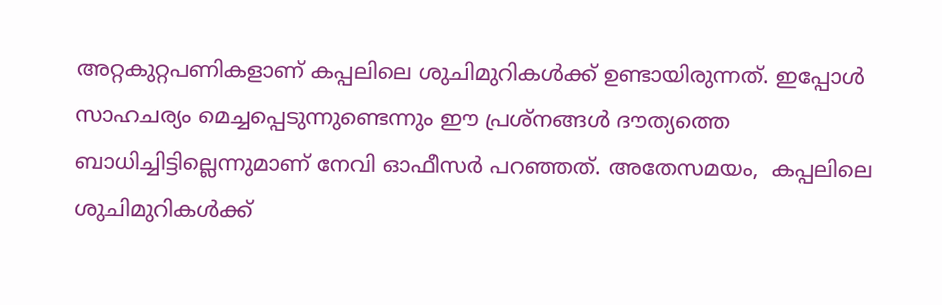അറ്റകുറ്റപണികളാണ് കപ്പലിലെ ശുചിമുറികള്‍ക്ക് ഉണ്ടായിരുന്നത്. ഇപ്പോൾ സാഹചര്യം മെച്ചപ്പെടുന്നുണ്ടെന്നും ഈ പ്രശ്നങ്ങൾ ദൗത്യത്തെ ബാധിച്ചിട്ടില്ലെന്നുമാണ് നേവി ഓഫീസര്‍ പറഞ്ഞത്. അതേസമയം,  കപ്പലിലെ ശുചിമുറികൾക്ക്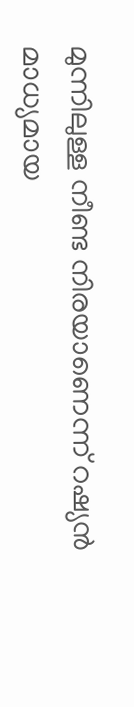മുന്നിലുള്ള നീണ്ട നിരയാണെന്ന് റഷ്യന്‍ മാധ്യമായ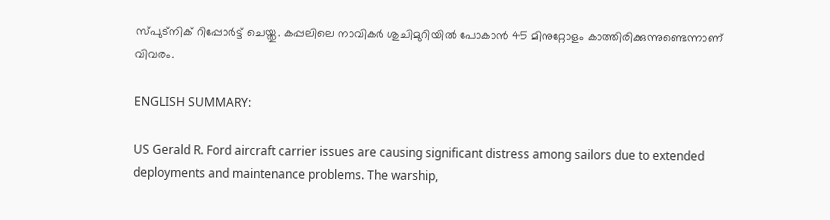സ്പുട്നിക് റിപ്പോര്‍ട്ട് ചെയ്തു. കപ്പലിലെ നാവികര്‍ ശുചിമുറിയില്‍ പോകാന്‍ 45 മിനുറ്റോളം കാത്തിരിക്കുന്നുണ്ടെന്നാണ് വിവരം.

ENGLISH SUMMARY:

US Gerald R. Ford aircraft carrier issues are causing significant distress among sailors due to extended deployments and maintenance problems. The warship,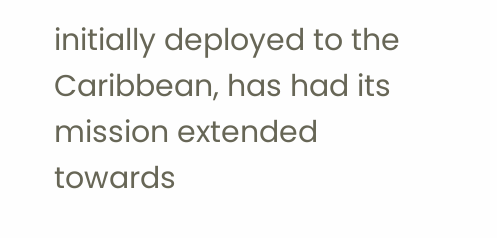initially deployed to the Caribbean, has had its mission extended towards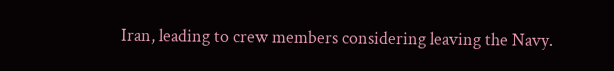Iran, leading to crew members considering leaving the Navy.